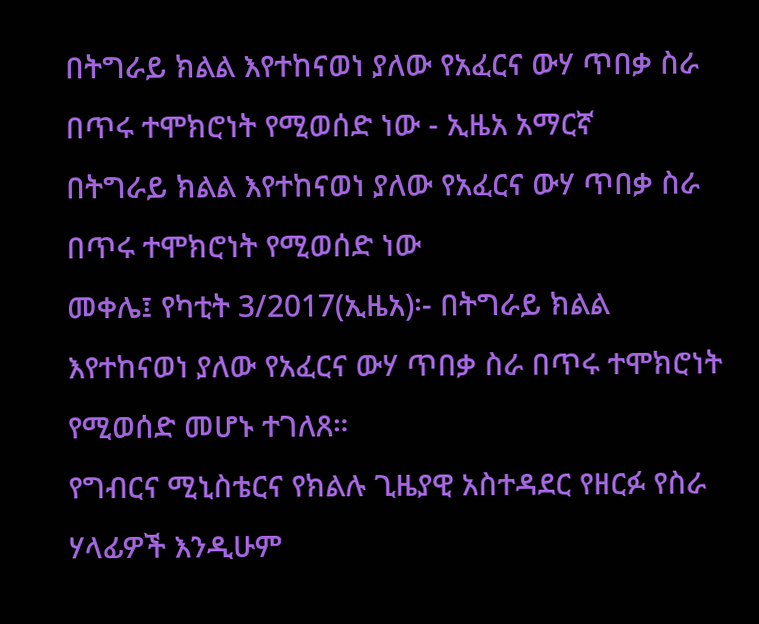በትግራይ ክልል እየተከናወነ ያለው የአፈርና ውሃ ጥበቃ ስራ በጥሩ ተሞክሮነት የሚወሰድ ነው - ኢዜአ አማርኛ
በትግራይ ክልል እየተከናወነ ያለው የአፈርና ውሃ ጥበቃ ስራ በጥሩ ተሞክሮነት የሚወሰድ ነው
መቀሌ፤ የካቲት 3/2017(ኢዜአ)፡- በትግራይ ክልል እየተከናወነ ያለው የአፈርና ውሃ ጥበቃ ስራ በጥሩ ተሞክሮነት የሚወሰድ መሆኑ ተገለጸ።
የግብርና ሚኒስቴርና የክልሉ ጊዜያዊ አስተዳደር የዘርፉ የስራ ሃላፊዎች እንዲሁም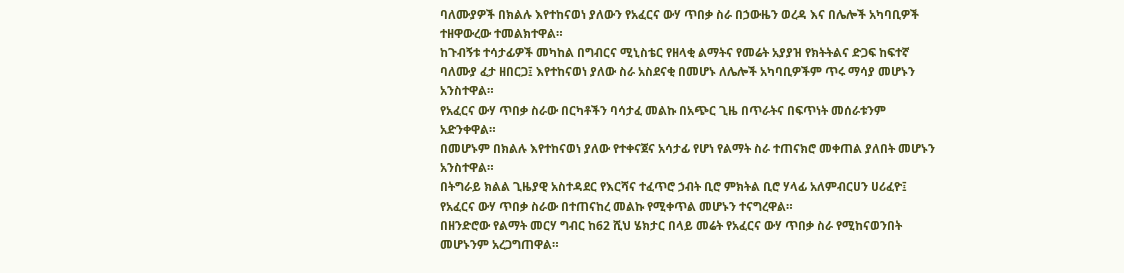ባለሙያዎች በክልሉ እየተከናወነ ያለውን የአፈርና ውሃ ጥበቃ ስራ በኃውዜን ወረዳ እና በሌሎች አካባቢዎች ተዘዋውረው ተመልክተዋል።
ከጉብኝቱ ተሳታፊዎች መካከል በግብርና ሚኒስቴር የዘላቂ ልማትና የመሬት አያያዝ የክትትልና ድጋፍ ከፍተኛ ባለሙያ ፈታ ዘበርጋ፤ እየተከናወነ ያለው ስራ አስደናቂ በመሆኑ ለሌሎች አካባቢዎችም ጥሩ ማሳያ መሆኑን አንስተዋል።
የአፈርና ውሃ ጥበቃ ስራው በርካቶችን ባሳታፈ መልኩ በአጭር ጊዜ በጥራትና በፍጥነት መሰራቱንም አድንቀዋል።
በመሆኑም በክልሉ እየተከናወነ ያለው የተቀናጀና አሳታፊ የሆነ የልማት ስራ ተጠናክሮ መቀጠል ያለበት መሆኑን አንስተዋል።
በትግራይ ክልል ጊዜያዊ አስተዳደር የእርሻና ተፈጥሮ ኃብት ቢሮ ምክትል ቢሮ ሃላፊ አለምብርሀን ሀሪፈዮ፤ የአፈርና ውሃ ጥበቃ ስራው በተጠናከረ መልኩ የሚቀጥል መሆኑን ተናግረዋል።
በዘንድሮው የልማት መርሃ ግብር ከ62 ሺህ ሄክታር በላይ መሬት የአፈርና ውሃ ጥበቃ ስራ የሚከናወንበት መሆኑንም አረጋግጠዋል።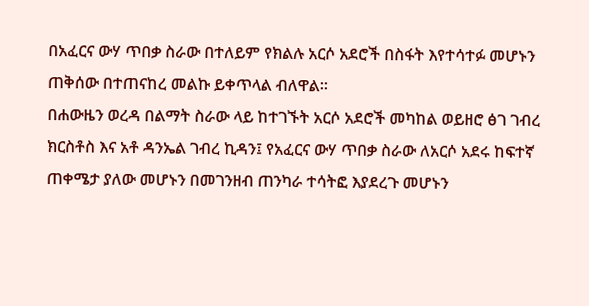በአፈርና ውሃ ጥበቃ ስራው በተለይም የክልሉ አርሶ አደሮች በስፋት እየተሳተፉ መሆኑን ጠቅሰው በተጠናከረ መልኩ ይቀጥላል ብለዋል።
በሐውዜን ወረዳ በልማት ስራው ላይ ከተገኙት አርሶ አደሮች መካከል ወይዘሮ ፅገ ገብረ ክርስቶስ እና አቶ ዳንኤል ገብረ ኪዳን፤ የአፈርና ውሃ ጥበቃ ስራው ለአርሶ አደሩ ከፍተኛ ጠቀሜታ ያለው መሆኑን በመገንዘብ ጠንካራ ተሳትፎ እያደረጉ መሆኑን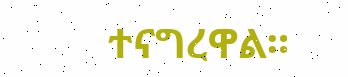ተናግረዋል።